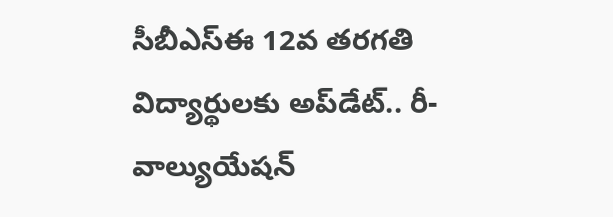సీబీఎస్ఈ 12వ తరగతి విద్యార్థులకు అప్‌డేట్.. రీ-వాల్యుయేషన్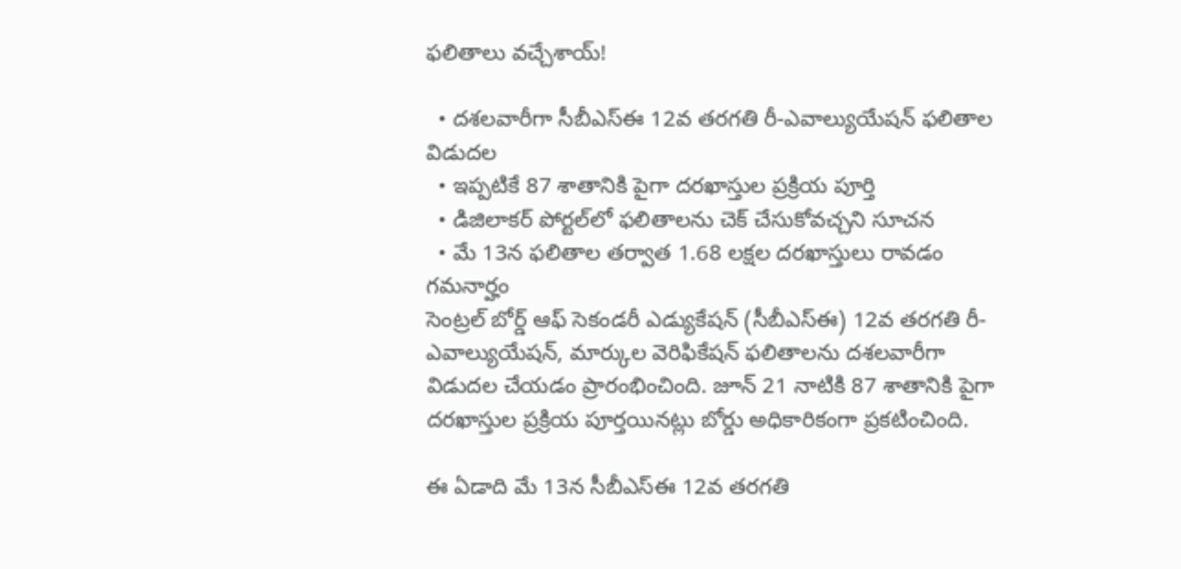ఫలితాలు వచ్చేశాయ్!

  • దశలవారీగా సీబీఎస్ఈ 12వ తరగతి రీ-ఎవాల్యుయేషన్ ఫలితాల విడుదల
  • ఇప్పటికే 87 శాతానికి పైగా దరఖాస్తుల ప్రక్రియ పూర్తి
  • డిజిలాకర్ పోర్టల్‌లో ఫలితాలను చెక్ చేసుకోవచ్చని సూచన
  • మే 13న ఫలితాల తర్వాత 1.68 లక్షల దరఖాస్తులు రావడం గమనార్హం
సెంట్రల్ బోర్డ్ ఆఫ్ సెకండరీ ఎడ్యుకేషన్ (సీబీఎస్ఈ) 12వ తరగతి రీ-ఎవాల్యుయేషన్, మార్కుల వెరిఫికేషన్ ఫలితాలను దశలవారీగా విడుదల చేయడం ప్రారంభించింది. జూన్ 21 నాటికి 87 శాతానికి పైగా దరఖాస్తుల ప్రక్రియ పూర్తయినట్లు బోర్డు అధికారికంగా ప్రకటించింది.

ఈ ఏడాది మే 13న సీబీఎస్ఈ 12వ తరగతి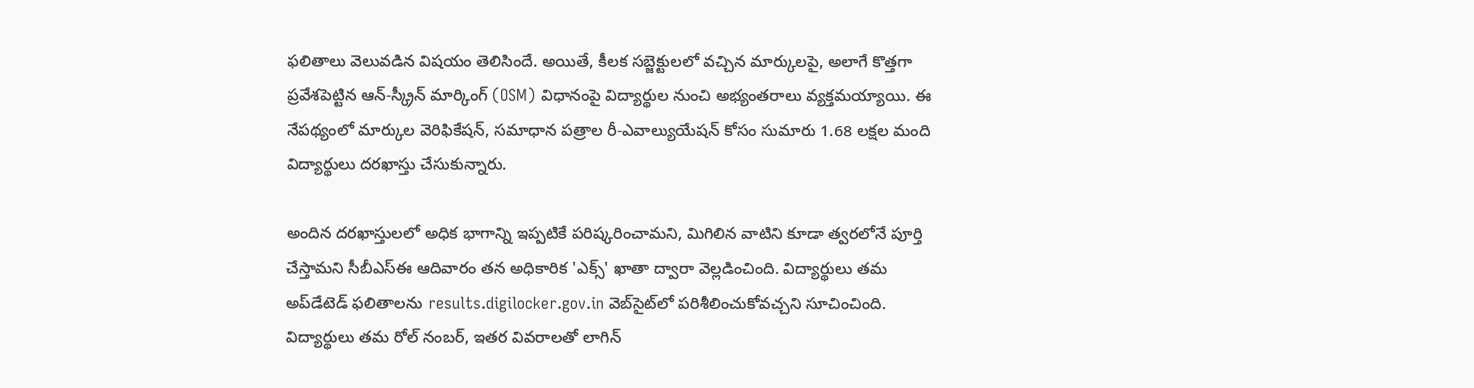ఫలితాలు వెలువడిన విషయం తెలిసిందే. అయితే, కీలక సబ్జెక్టులలో వచ్చిన మార్కులపై, అలాగే కొత్తగా ప్రవేశపెట్టిన ఆన్-స్క్రీన్ మార్కింగ్ (OSM) విధానంపై విద్యార్థుల నుంచి అభ్యంతరాలు వ్యక్తమయ్యాయి. ఈ నేపథ్యంలో మార్కుల వెరిఫికేషన్, సమాధాన పత్రాల రీ-ఎవాల్యుయేషన్ కోసం సుమారు 1.68 లక్షల మంది విద్యార్థులు దరఖాస్తు చేసుకున్నారు.

అందిన దరఖాస్తులలో అధిక భాగాన్ని ఇప్పటికే పరిష్కరించామని, మిగిలిన వాటిని కూడా త్వరలోనే పూర్తి చేస్తామని సీబీఎస్ఈ ఆదివారం తన అధికారిక 'ఎక్స్' ఖాతా ద్వారా వెల్లడించింది. విద్యార్థులు తమ అప్‌డేటెడ్ ఫలితాలను results.digilocker.gov.in వెబ్‌సైట్‌లో పరిశీలించుకోవచ్చని సూచించింది. విద్యార్థులు తమ రోల్ నంబర్, ఇతర వివరాలతో లాగిన్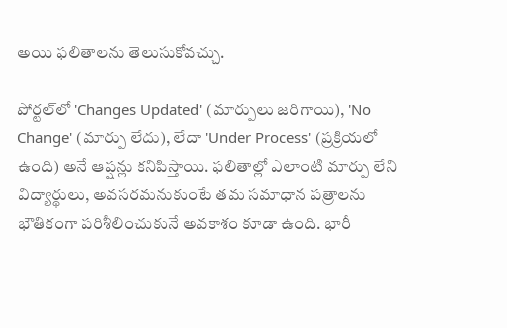అయి ఫలితాలను తెలుసుకోవచ్చు.

పోర్టల్‌లో 'Changes Updated' (మార్పులు జరిగాయి), 'No Change' (మార్పు లేదు), లేదా 'Under Process' (ప్రక్రియలో ఉంది) అనే ఆప్షన్లు కనిపిస్తాయి. ఫలితాల్లో ఎలాంటి మార్పు లేని విద్యార్థులు, అవసరమనుకుంటే తమ సమాధాన పత్రాలను భౌతికంగా పరిశీలించుకునే అవకాశం కూడా ఉంది. భారీ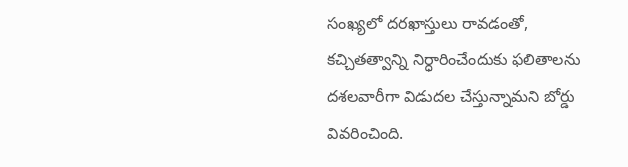సంఖ్యలో దరఖాస్తులు రావడంతో, కచ్చితత్వాన్ని నిర్ధారించేందుకు ఫలితాలను దశలవారీగా విడుదల చేస్తున్నామని బోర్డు వివరించింది.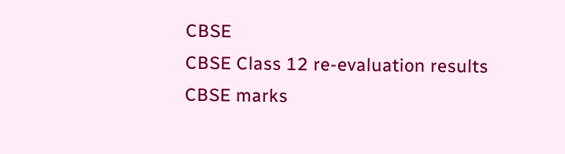CBSE
CBSE Class 12 re-evaluation results
CBSE marks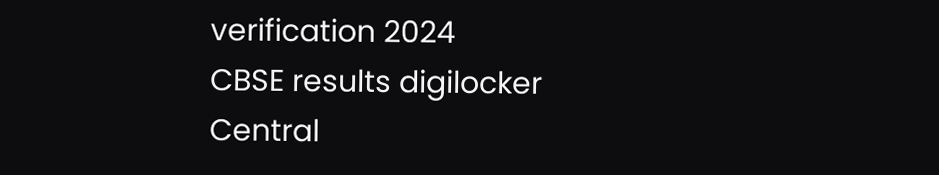verification 2024
CBSE results digilocker
Central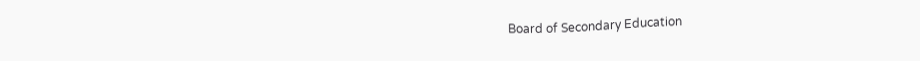Board of Secondary Education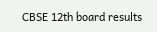CBSE 12th board results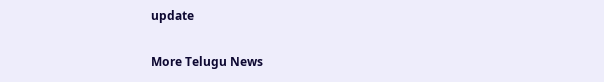update

More Telugu News